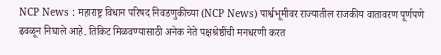NCP News : महाराष्ट्र विधान परिषद निवडणुकीच्या (NCP News) पार्श्वभूमीवर राज्यातील राजकीय वातावरण पूर्णपणे ढवळून निघाले आहे. तिकिट मिळवण्यासाठी अनेक नेते पक्षश्रेष्ठींची मनधरणी करत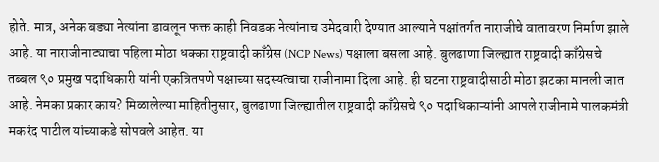होते. मात्र, अनेक बड्या नेत्यांना डावलून फक्त काही निवडक नेत्यांनाच उमेदवारी देण्यात आल्याने पक्षांतर्गत नाराजीचे वातावरण निर्माण झाले आहे. या नाराजीनाट्याचा पहिला मोठा धक्का राष्ट्रवादी काँग्रेस (NCP News) पक्षाला बसला आहे. बुलढाणा जिल्ह्यात राष्ट्रवादी काँग्रेसचे तब्बल ९० प्रमुख पदाधिकारी यांनी एकत्रितपणे पक्षाच्या सदस्यत्वाचा राजीनामा दिला आहे. ही घटना राष्ट्रवादीसाठी मोठा झटका मानली जात आहे. नेमका प्रकार काय? मिळालेल्या माहितीनुसार, बुलढाणा जिल्ह्यातील राष्ट्रवादी काँग्रेसचे ९० पदाधिकाऱ्यांनी आपले राजीनामे पालकमंत्री मकरंद पाटील यांच्याकडे सोपवले आहेत. या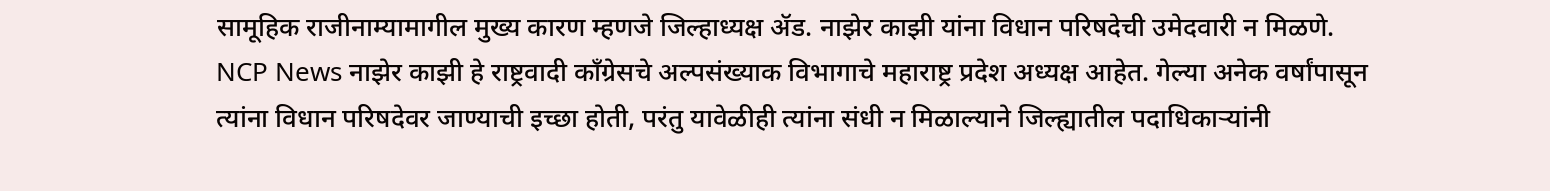सामूहिक राजीनाम्यामागील मुख्य कारण म्हणजे जिल्हाध्यक्ष ॲड. नाझेर काझी यांना विधान परिषदेची उमेदवारी न मिळणे. NCP News नाझेर काझी हे राष्ट्रवादी काँग्रेसचे अल्पसंख्याक विभागाचे महाराष्ट्र प्रदेश अध्यक्ष आहेत. गेल्या अनेक वर्षांपासून त्यांना विधान परिषदेवर जाण्याची इच्छा होती, परंतु यावेळीही त्यांना संधी न मिळाल्याने जिल्ह्यातील पदाधिकाऱ्यांनी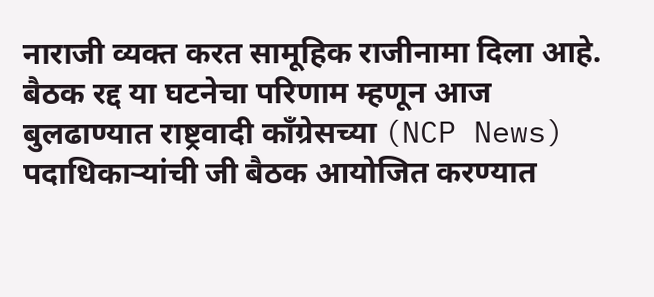नाराजी व्यक्त करत सामूहिक राजीनामा दिला आहे. बैठक रद्द या घटनेचा परिणाम म्हणून आज बुलढाण्यात राष्ट्रवादी काँग्रेसच्या (NCP News) पदाधिकाऱ्यांची जी बैठक आयोजित करण्यात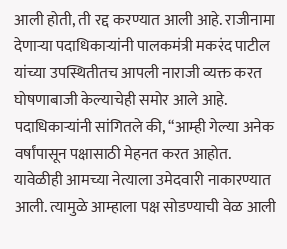आली होती, ती रद्द करण्यात आली आहे. राजीनामा देणाऱ्या पदाधिकाऱ्यांनी पालकमंत्री मकरंद पाटील यांच्या उपस्थितीतच आपली नाराजी व्यक्त करत घोषणाबाजी केल्याचेही समोर आले आहे. पदाधिकाऱ्यांनी सांगितले की, “आम्ही गेल्या अनेक वर्षांपासून पक्षासाठी मेहनत करत आहोत. यावेळीही आमच्या नेत्याला उमेदवारी नाकारण्यात आली. त्यामुळे आम्हाला पक्ष सोडण्याची वेळ आली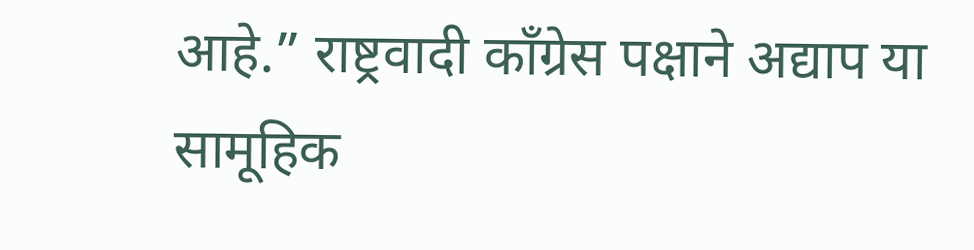आहे.” राष्ट्रवादी काँग्रेस पक्षाने अद्याप या सामूहिक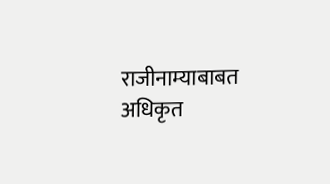राजीनाम्याबाबत अधिकृत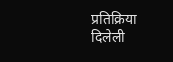प्रतिक्रिया दिलेली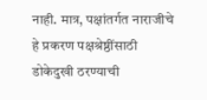नाही. मात्र, पक्षांतर्गत नाराजीचे हे प्रकरण पक्षश्रेष्ठींसाठी डोकेदुखी ठरण्याची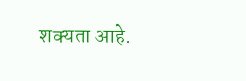शक्यता आहे.